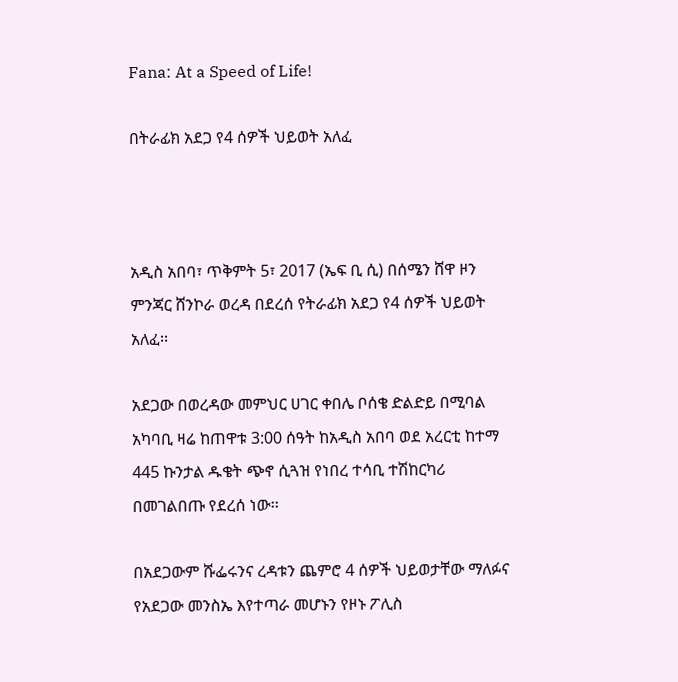Fana: At a Speed of Life!

በትራፊክ አደጋ የ4 ሰዎች ህይወት አለፈ



አዲስ አበባ፣ ጥቅምት 5፣ 2017 (ኤፍ ቢ ሲ) በሰሜን ሸዋ ዞን ምንጃር ሸንኮራ ወረዳ በደረሰ የትራፊክ አደጋ የ4 ሰዎች ህይወት አለፈ፡፡

አደጋው በወረዳው መምህር ሀገር ቀበሌ ቦሰቄ ድልድይ በሚባል አካባቢ ዛሬ ከጠዋቱ 3:00 ሰዓት ከአዲስ አበባ ወደ አረርቲ ከተማ 445 ኩንታል ዱቄት ጭኖ ሲጓዝ የነበረ ተሳቢ ተሽከርካሪ በመገልበጡ የደረሰ ነው፡፡

በአደጋውም ሹፌሩንና ረዳቱን ጨምሮ 4 ሰዎች ህይወታቸው ማለፉና የአደጋው መንስኤ እየተጣራ መሆኑን የዞኑ ፖሊስ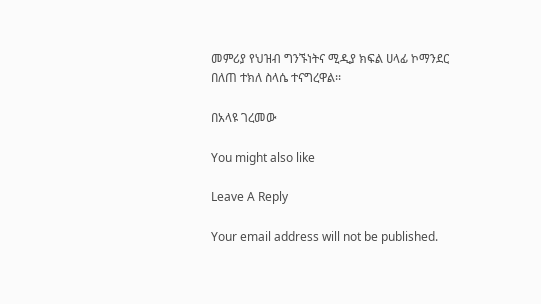መምሪያ የህዝብ ግንኙነትና ሚዲያ ክፍል ሀላፊ ኮማንደር በለጠ ተክለ ስላሴ ተናግረዋል፡፡

በአላዩ ገረመው

You might also like

Leave A Reply

Your email address will not be published.